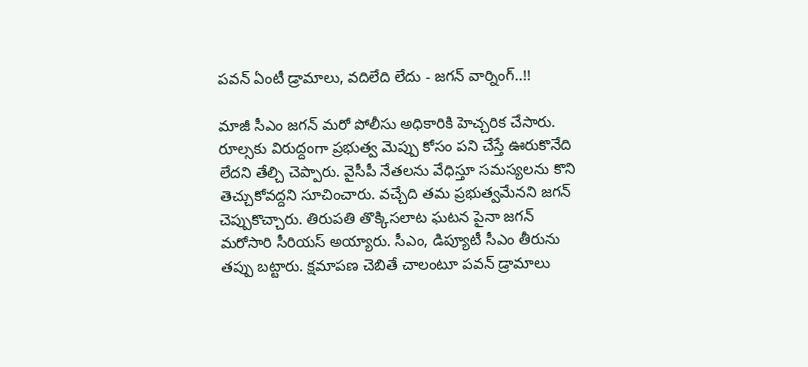పవన్ ఏంటీ డ్రామాలు, వదిలేది లేదు - జగన్ వార్నింగ్..!!

మాజీ సీఎం జగన్ మరో పోలీసు అధికారికి హెచ్చరిక చేసారు. రూల్సకు విరుద్దంగా ప్రభుత్వ మెప్పు కోసం పని చేస్తే ఊరుకొనేది లేదని తేల్చి చెప్పారు. వైసీపీ నేతలను వేధిస్తూ సమస్యలను కొని తెచ్చుకోవద్దని సూచించారు. వచ్చేది తమ ప్రభుత్వమేనని జగన్ చెప్పుకొచ్చారు. తిరుపతి తొక్కిసలాట ఘటన పైనా జగన్ మరోసారి సీరియస్ అయ్యారు. సీఎం, డిప్యూటీ సీఎం తీరును తప్పు బట్టారు. క్షమాపణ చెబితే చాలంటూ పవన్ డ్రామాలు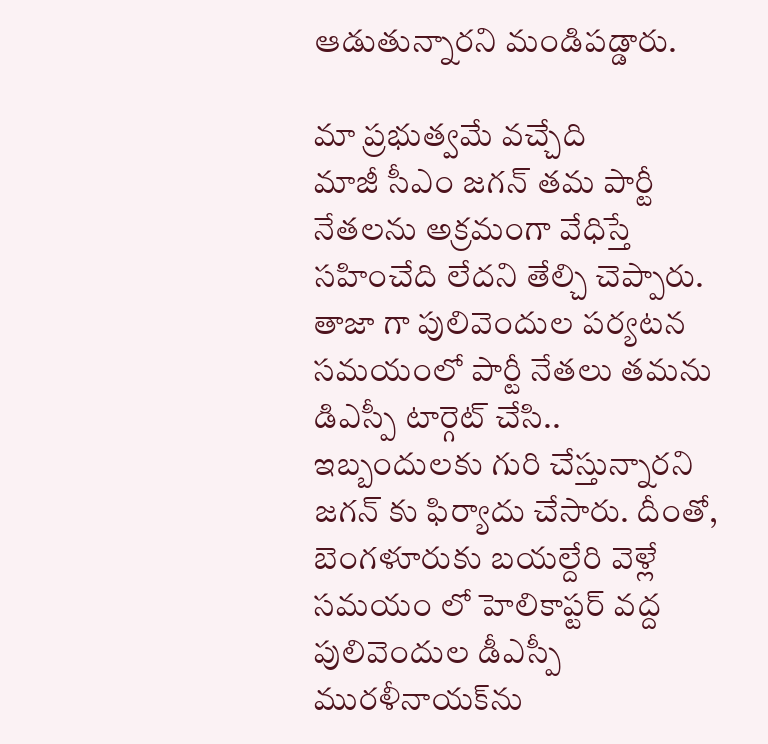ఆడుతున్నారని మండిపడ్డారు.

మా ప్రభుత్వమే వచ్చేది
మాజీ సీఎం జగన్ తమ పార్టీ నేతలను అక్రమంగా వేధిస్తే సహించేది లేదని తేల్చి చెప్పారు. తాజా గా పులివెందుల పర్యటన సమయంలో పార్టీ నేతలు తమను డిఎస్పీ టార్గెట్ చేసి.. ఇబ్బందులకు గురి చేస్తున్నారని జగన్ కు ఫిర్యాదు చేసారు. దీంతో, బెంగళూరుకు బయల్దేరి వెళ్లే సమయం లో హెలికాప్టర్‌ వద్ద పులివెందుల డీఎస్పీ మురళీనాయక్‌ను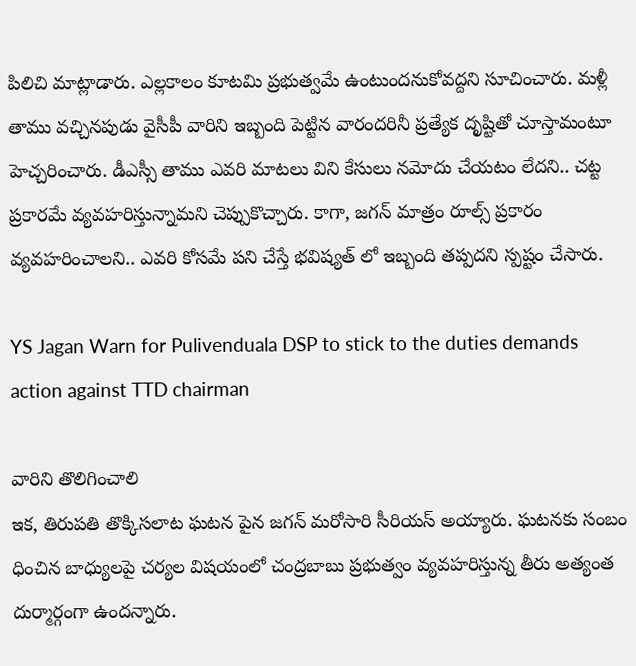పిలిచి మాట్లాడారు. ఎల్లకాలం కూటమి ప్రభుత్వమే ఉంటుందనుకోవద్దని సూచించారు. మళ్లీ తాము వచ్చినపుడు వైసీపీ వారిని ఇబ్బంది పెట్టిన వారందరినీ ప్రత్యేక దృష్టితో చూస్తామంటూ హెచ్చరించారు. డీఎస్సీ తాము ఎవరి మాటలు విని కేసులు నమోదు చేయటం లేదని.. చట్ట ప్రకారమే వ్యవహరిస్తున్నామని చెప్పుకొచ్చారు. కాగా, జగన్ మాత్రం రూల్స్ ప్రకారం వ్యవహరించాలని.. ఎవరి కోసమే పని చేస్తే భవిష్యత్ లో ఇబ్బంది తప్పదని స్పష్టం చేసారు.

YS Jagan Warn for Pulivenduala DSP to stick to the duties demands action against TTD chairman

వారిని తొలిగించాలి
ఇక, తిరుపతి తొక్కిసలాట ఘటన పైన జగన్ మరోసారి సీరియస్ అయ్యారు. ఘటనకు సంబం ధించిన బాధ్యులపై చర్యల విషయంలో చంద్ర‌బాబు ప్రభుత్వం వ్యవహరిస్తున్న తీరు అత్యంత దుర్మార్గంగా ఉందన్నారు.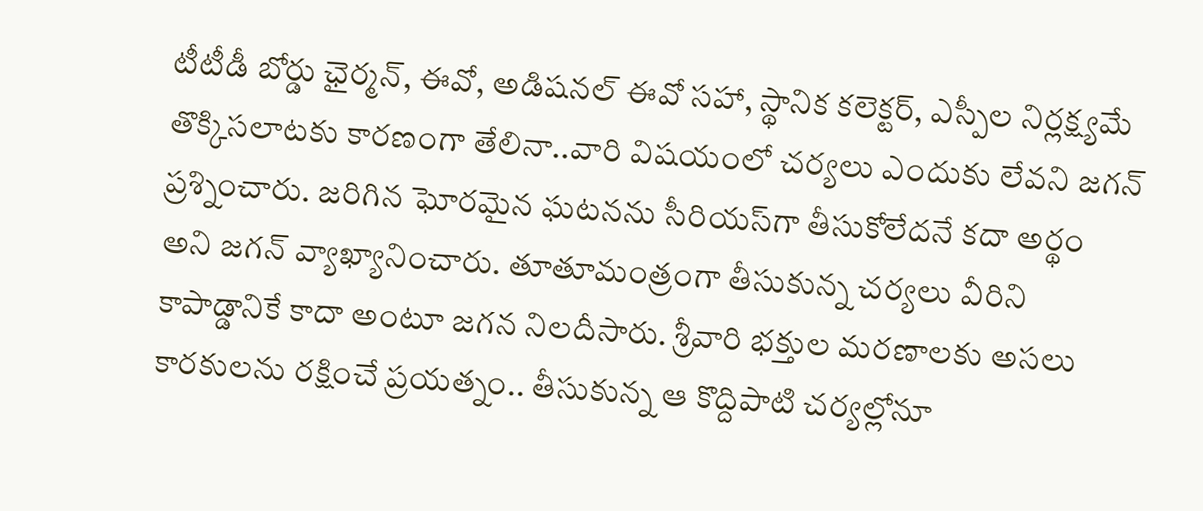టీటీడీ బోర్డు ఛైర్మన్‌, ఈవో, అడిషనల్‌ ఈవో సహా, స్థానిక కలెక్టర్‌, ఎస్పీల నిర్లక్ష్యమే తొక్కిసలాటకు కారణంగా తేలినా..వారి విషయంలో చర్యలు ఎందుకు లేవని జగన్ ప్రశ్నించారు. జరిగిన ఘోరమైన ఘటనను సీరియస్‌గా తీసుకోలేదనే కదా అర్థం అని జగన్ వ్యాఖ్యానించారు. తూతూమంత్రంగా తీసుకున్న చర్యలు వీరిని కాపాడ్డానికే కాదా అంటూ జగన నిలదీసారు. శ్రీవారి భక్తుల మరణాలకు అసలు కారకులను రక్షించే ప్రయత్నం.. తీసుకున్న ఆ కొద్దిపాటి చర్యల్లోనూ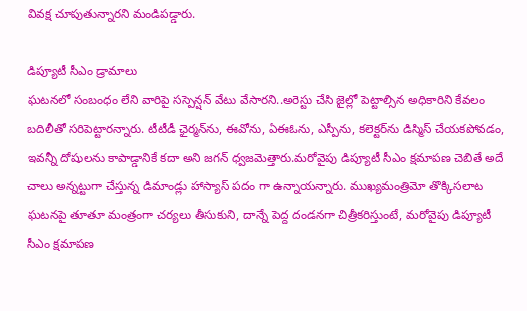వివక్ష చూపుతున్నారని మండిపడ్డారు.

డిప్యూటీ సీఎం డ్రామాలు
ఘటనలో సంబంధం లేని వారిపై సస్పెన్షన్‌ వేటు వేసారని..అరెస్టు చేసి జైల్లో పెట్టాల్సిన అధికారిని కేవలం బదిలీతో సరిపెట్టారన్నారు. టీటీడీ ఛైర్మన్‌ను, ఈవోను, ఏఈఓను, ఎస్పీను, కలెక్టర్‌ను డిస్మిస్‌ చేయకపోవడం, ఇవన్నీ దోషులను కాపాడ్డానికే కదా అని జగన్ ధ్వజమెత్తారు.మరోవైపు డిప్యూటీ సీఎం క్షమాపణ చెబితే అదే చాలు అన్నట్టుగా చేస్తున్న డిమాండ్లు హాస్యాస్ పదం గా ఉన్నాయన్నారు. ముఖ్యమంత్రిమో తొక్కిసలాట ఘటనపై తూతూ మంత్రంగా చర్యలు తీసుకుని, దాన్నే పెద్ద దండనగా చిత్రీకరిస్తుంటే, మరోవైపు డిప్యూటీ సీఎం క్షమాపణ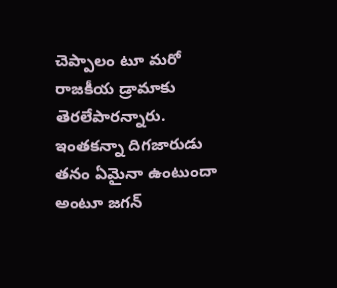చెప్పాలం టూ మరో రాజకీయ డ్రామాకు తెరలేపారన్నారు. ఇంతకన్నా దిగజారుడు తనం ఏమైనా ఉంటుందా అంటూ జగన్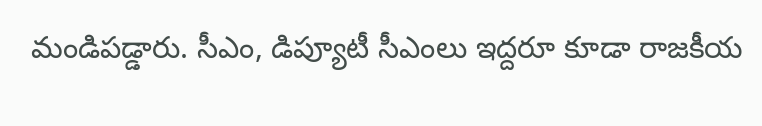మండిపడ్డారు. సీఎం, డిప్యూటీ సీఎంలు ఇద్దరూ కూడా రాజకీయ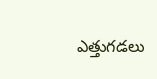ఎత్తుగడలు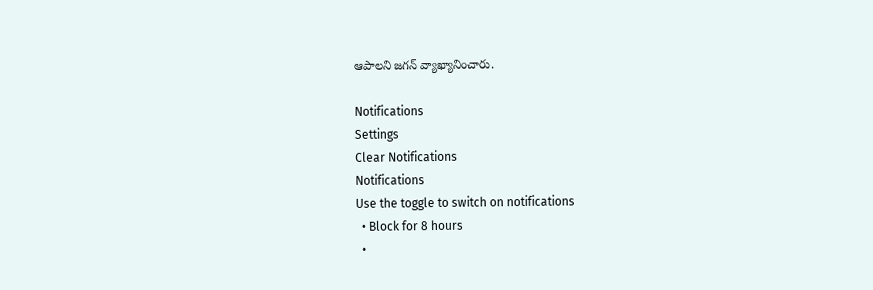ఆపాలని జగన్ వ్యాఖ్యానించారు.

Notifications
Settings
Clear Notifications
Notifications
Use the toggle to switch on notifications
  • Block for 8 hours
  •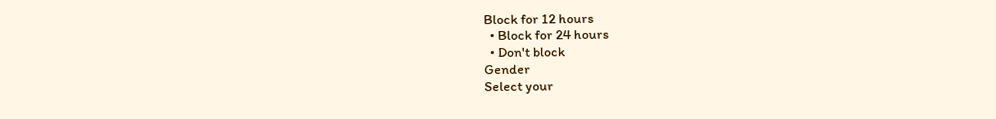Block for 12 hours
  • Block for 24 hours
  • Don't block
Gender
Select your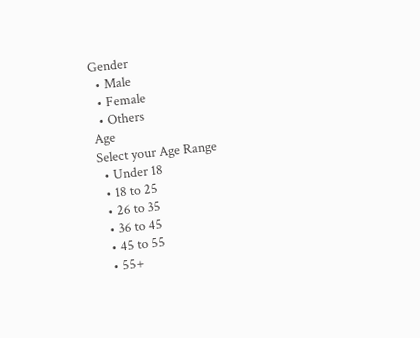Gender
  • Male
  • Female
  • Others
Age
Select your Age Range
  • Under 18
  • 18 to 25
  • 26 to 35
  • 36 to 45
  • 45 to 55
  • 55+